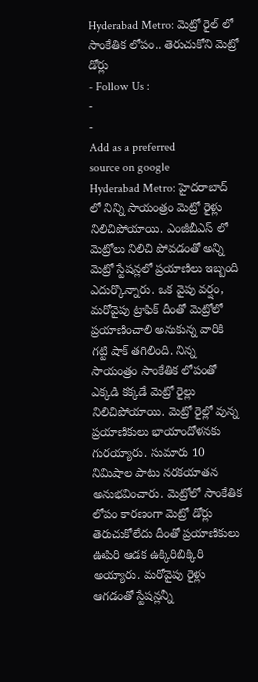Hyderabad Metro: మెట్రో రైల్ లో సాంకేతిక లోపం.. తెరుచుకోని మెట్రో డోర్లు
- Follow Us :
-
-
Add as a preferred
source on google
Hyderabad Metro: హైదరాబాద్ లో నిన్ని సాయంత్రం మెట్రో రైళ్లు నిలిచిపోయాయి. ఎంజీబీఎస్ లో మెట్రోలు నిలిచి పోవడంతో అన్ని మెట్రో స్టేషన్లలో ప్రయాణిలు ఇబ్బంది ఎదుర్కొన్నారు. ఒక వైపు వర్షం, మరోవైపు ట్రాఫిక్ దీంతో మెట్రోలో ప్రయాణించాలి అనుకున్న వారికి గట్టి షాక్ తగిలింది. నిన్న సాయంత్రం సాంకేతిక లోపంతో ఎక్కడి కక్కడే మెట్రో రైల్లు నిలిచిపోయాయి. మెట్రో రైల్లో వున్న ప్రయాణికులు భాయాందోళనకు గురయ్యారు. సుమారు 10 నిమిషాల పాటు నరకయాతన అనుభవించారు. మెట్రోలో సాంకేతిక లోపం కారణంగా మెట్రో డోర్లు తెరుచుకోలేదు దీంతో ప్రయాణికులు ఊపిరి ఆడక ఉక్కిరిబిక్కిరి అయ్యారు. మరోవైపు రైళ్లు ఆగడంతో స్టేషన్లన్నీ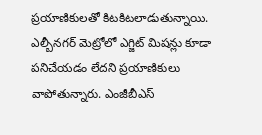ప్రయాణికులతో కిటకిటలాడుతున్నాయి. ఎల్బీనగర్ మెట్రోలో ఎగ్జిట్ మిషన్లు కూడా పనిచేయడం లేదని ప్రయాణికులు వాపోతున్నారు. ఎంజీబీఎస్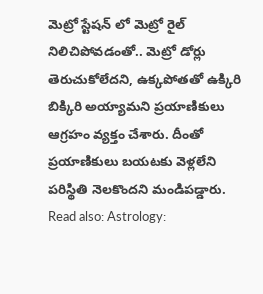మెట్రో స్టేషన్ లో మెట్రో రైల్ నిలిచిపోవడంతో.. మెట్రో డోర్లు తెరుచుకోలేదని, ఉక్కపోతతో ఉక్కిరి బిక్కిరి అయ్యామని ప్రయాణికులు ఆగ్రహం వ్యక్తం చేశారు. దీంతో ప్రయాణికులు బయటకు వెళ్లలేని పరిస్థితి నెలకొందని మండిపడ్డారు.
Read also: Astrology: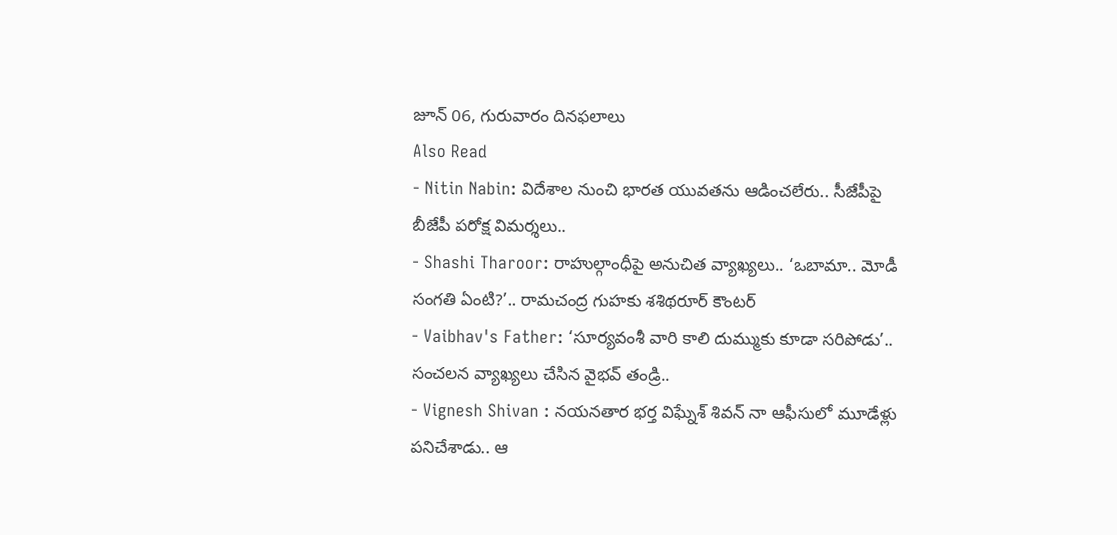జూన్ 06, గురువారం దినఫలాలు
Also Read
- Nitin Nabin: విదేశాల నుంచి భారత యువతను ఆడించలేరు.. సీజేపీపై బీజేపీ పరోక్ష విమర్శలు..
- Shashi Tharoor: రాహుల్గాంధీపై అనుచిత వ్యాఖ్యలు.. ‘ఒబామా.. మోడీ సంగతి ఏంటి?’.. రామచంద్ర గుహకు శశిథరూర్ కౌంటర్
- Vaibhav's Father: ‘సూర్యవంశీ వారి కాలి దుమ్ముకు కూడా సరిపోడు’.. సంచలన వ్యాఖ్యలు చేసిన వైభవ్ తండ్రి..
- Vignesh Shivan : నయనతార భర్త విఘ్నేశ్ శివన్ నా ఆఫీసులో మూడేళ్లు పనిచేశాడు.. ఆ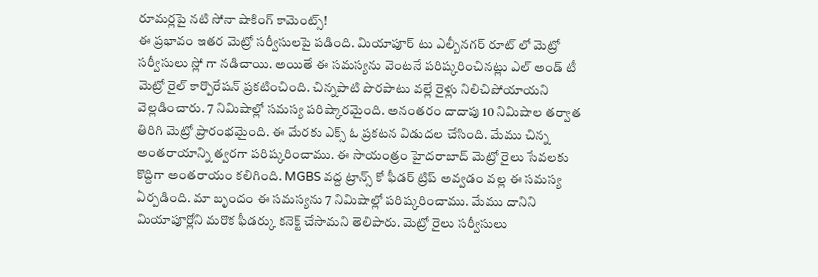రూమర్లపై నటి సోనా షాకింగ్ కామెంట్స్!
ఈ ప్రభావం ఇతర మెట్రో సర్వీసులపై పడింది. మియాపూర్ టు ఎల్బీనగర్ రూట్ లో మెట్రో సర్వీసులు స్లో గా నడిచాయి. అయితే ఈ సమస్యను వెంటనే పరిష్కరించినట్లు ఎల్ అండ్ టీ మెట్రో రైల్ కార్పొరేషన్ ప్రకటించింది. చిన్నపాటి పొరపాటు వల్లే రైళ్లు నిలిచిపోయాయని వెల్లడించారు. 7 నిమిషాల్లో సమస్య పరిష్కారమైంది. అనంతరం దాదాపు 10 నిమిషాల తర్వాత తిరిగి మెట్రో ప్రారంభమైంది. ఈ మేరకు ఎక్స్ ఓ ప్రకటన విడుదల చేసింది. మేము చిన్న అంతరాయాన్ని త్వరగా పరిష్కరించాము. ఈ సాయంత్రం హైదరాబాద్ మెట్రో రైలు సేవలకు కొద్దిగా అంతరాయం కలిగింది. MGBS వద్ద ట్రాన్స్ కో ఫీడర్ ట్రిప్ అవ్వడం వల్ల ఈ సమస్య ఏర్పడింది. మా బృందం ఈ సమస్యను 7 నిమిషాల్లో పరిష్కరించాము. మేము దానిని మియాపూర్లోని మరొక ఫీడర్కు కనెక్ట్ చేసామని తెలిపారు. మెట్రో రైలు సర్వీసులు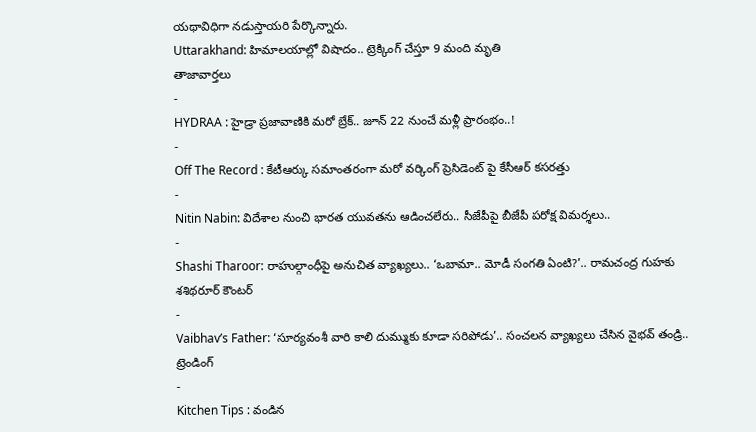యథావిధిగా నడుస్తాయరి పేర్కొన్నారు.
Uttarakhand: హిమాలయాల్లో విషాదం.. ట్రెక్కింగ్ చేస్తూ 9 మంది మృతి
తాజావార్తలు
-
HYDRAA : హైడ్రా ప్రజావాణికి మరో బ్రేక్.. జూన్ 22 నుంచే మళ్లీ ప్రారంభం..!
-
Off The Record : కేటీఆర్కు సమాంతరంగా మరో వర్కింగ్ ప్రెసిడెంట్ పై కేసీఆర్ కసరత్తు
-
Nitin Nabin: విదేశాల నుంచి భారత యువతను ఆడించలేరు.. సీజేపీపై బీజేపీ పరోక్ష విమర్శలు..
-
Shashi Tharoor: రాహుల్గాంధీపై అనుచిత వ్యాఖ్యలు.. ‘ఒబామా.. మోడీ సంగతి ఏంటి?’.. రామచంద్ర గుహకు శశిథరూర్ కౌంటర్
-
Vaibhav’s Father: ‘సూర్యవంశీ వారి కాలి దుమ్ముకు కూడా సరిపోడు’.. సంచలన వ్యాఖ్యలు చేసిన వైభవ్ తండ్రి..
ట్రెండింగ్
-
Kitchen Tips : వండిన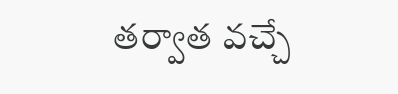తర్వాత వచ్చే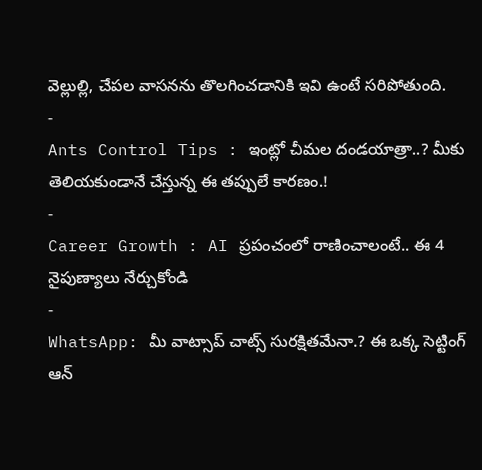వెల్లుల్లి, చేపల వాసనను తొలగించడానికి ఇవి ఉంటే సరిపోతుంది.
-
Ants Control Tips : ఇంట్లో చీమల దండయాత్రా..? మీకు తెలియకుండానే చేస్తున్న ఈ తప్పులే కారణం.!
-
Career Growth : AI ప్రపంచంలో రాణించాలంటే.. ఈ 4 నైపుణ్యాలు నేర్చుకోండి
-
WhatsApp: మీ వాట్సాప్ చాట్స్ సురక్షితమేనా.? ఈ ఒక్క సెట్టింగ్ ఆన్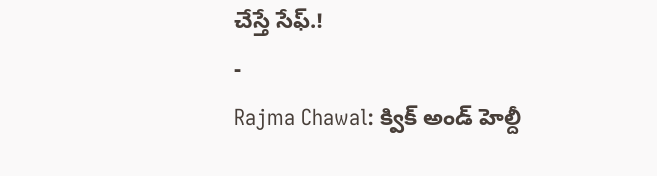చేస్తే సేఫ్.!
-
Rajma Chawal: క్విక్ అండ్ హెల్దీ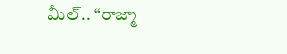మీల్.. “రాజ్మా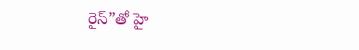రైస్”తో హై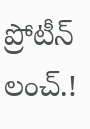ప్రోటీన్ లంచ్.!